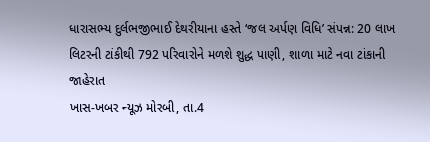ધારાસભ્ય દુર્લભજીભાઈ દેથરીયાના હસ્તે ‘જલ અર્પણ વિધિ’ સંપન્ન: 20 લાખ લિટરની ટાંકીથી 792 પરિવારોને મળશે શુદ્ધ પાણી, શાળા માટે નવા ટાંકાની જાહેરાત
ખાસ-ખબર ન્યૂઝ મોરબી, તા.4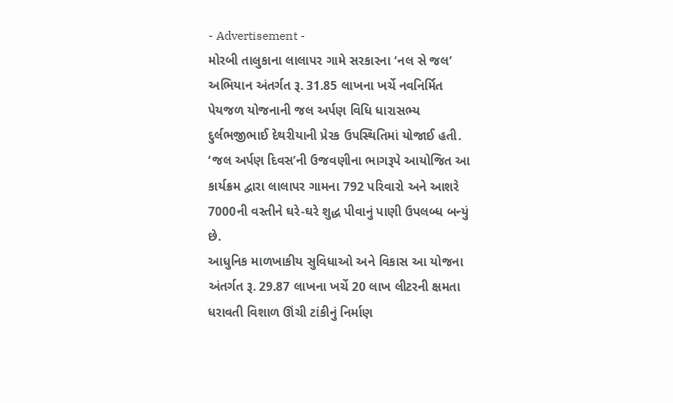- Advertisement -
મોરબી તાલુકાના લાલાપર ગામે સરકારના ‘નલ સે જલ’ અભિયાન અંતર્ગત રૂ. 31.85 લાખના ખર્ચે નવનિર્મિત પેયજળ યોજનાની જલ અર્પણ વિધિ ધારાસભ્ય દુર્લભજીભાઈ દેથરીયાની પ્રેરક ઉપસ્થિતિમાં યોજાઈ હતી. ‘જલ અર્પણ દિવસ’ની ઉજવણીના ભાગરૂપે આયોજિત આ કાર્યક્રમ દ્વારા લાલાપર ગામના 792 પરિવારો અને આશરે 7000ની વસ્તીને ઘરે-ઘરે શુદ્ધ પીવાનું પાણી ઉપલબ્ધ બન્યું છે.
આધુનિક માળખાકીય સુવિધાઓ અને વિકાસ આ યોજના અંતર્ગત રૂ. 29.87 લાખના ખર્ચે 20 લાખ લીટરની ક્ષમતા ધરાવતી વિશાળ ઊંચી ટાંકીનું નિર્માણ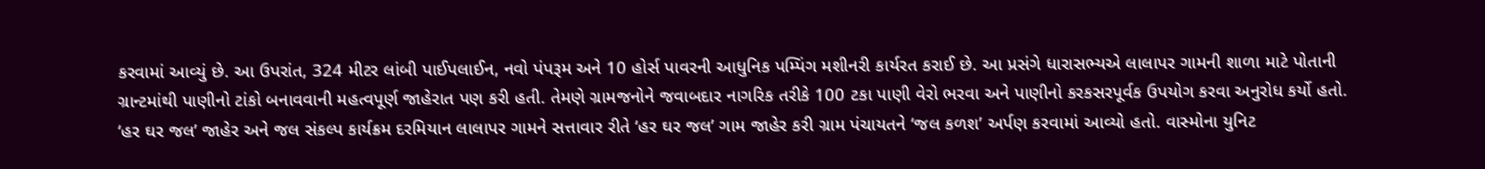કરવામાં આવ્યું છે. આ ઉપરાંત, 324 મીટર લાંબી પાઈપલાઈન, નવો પંપરૂમ અને 10 હોર્સ પાવરની આધુનિક પમ્પિંગ મશીનરી કાર્યરત કરાઈ છે. આ પ્રસંગે ધારાસભ્યએ લાલાપર ગામની શાળા માટે પોતાની ગ્રાન્ટમાંથી પાણીનો ટાંકો બનાવવાની મહત્વપૂર્ણ જાહેરાત પણ કરી હતી. તેમણે ગ્રામજનોને જવાબદાર નાગરિક તરીકે 100 ટકા પાણી વેરો ભરવા અને પાણીનો કરકસરપૂર્વક ઉપયોગ કરવા અનુરોધ કર્યો હતો.
‘હર ઘર જલ’ જાહેર અને જલ સંકલ્પ કાર્યક્રમ દરમિયાન લાલાપર ગામને સત્તાવાર રીતે ‘હર ઘર જલ’ ગામ જાહેર કરી ગ્રામ પંચાયતને ‘જલ કળશ’ અર્પણ કરવામાં આવ્યો હતો. વાસ્મોના યુનિટ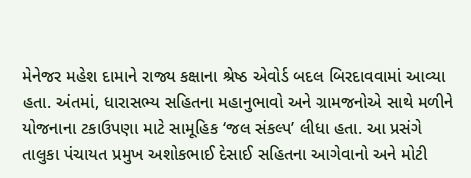મેનેજર મહેશ દામાને રાજ્ય કક્ષાના શ્રેષ્ઠ એવોર્ડ બદલ બિરદાવવામાં આવ્યા હતા. અંતમાં, ધારાસભ્ય સહિતના મહાનુભાવો અને ગ્રામજનોએ સાથે મળીને યોજનાના ટકાઉપણા માટે સામૂહિક ‘જલ સંકલ્પ’ લીધા હતા. આ પ્રસંગે તાલુકા પંચાયત પ્રમુખ અશોકભાઈ દેસાઈ સહિતના આગેવાનો અને મોટી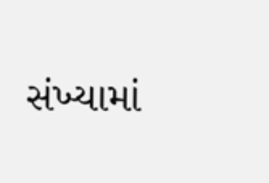સંખ્યામાં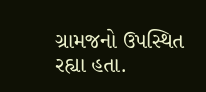ગ્રામજનો ઉપસ્થિત રહ્યા હતા.